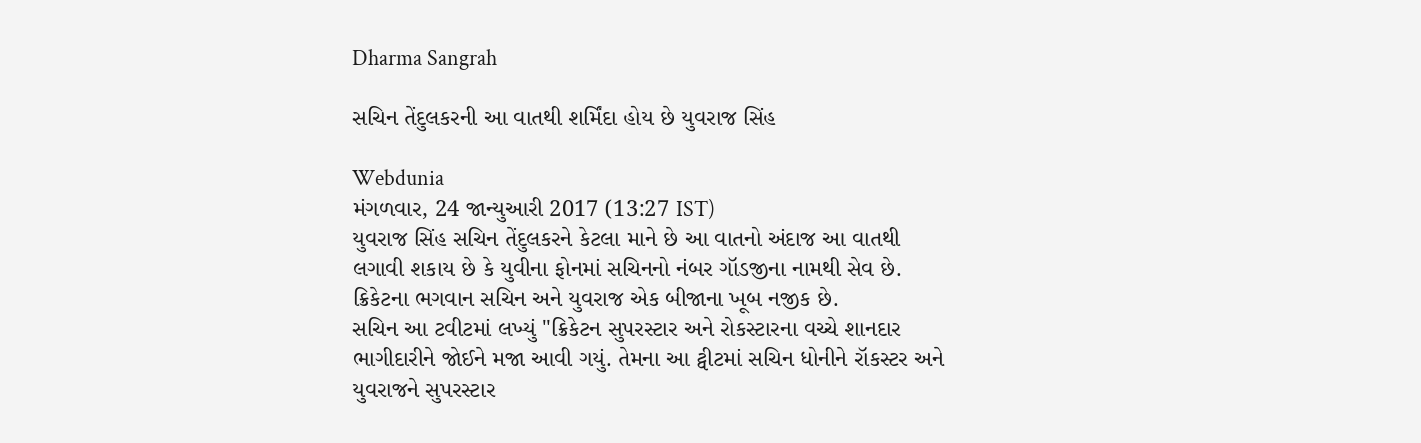Dharma Sangrah

સચિન તેંદુલકરની આ વાતથી શર્મિંદા હોય છે યુવરાજ સિંહ

Webdunia
મંગળવાર, 24 જાન્યુઆરી 2017 (13:27 IST)
યુવરાજ સિંહ સચિન તેંદુલકરને કેટલા માને છે આ વાતનો અંદાજ આ વાતથી લગાવી શકાય છે કે યુવીના ફોનમાં સચિનનો નંબર ગૉડજીના નામથી સેવ છે. ક્રિકેટના ભગવાન સચિન અને યુવરાજ એક બીજાના ખૂબ નજીક છે.
સચિન આ ટવીટમાં લખ્યું "ક્રિકેટન સુપરસ્ટાર અને રોકસ્ટારના વચ્ચે શાનદાર ભાગીદારીને જોઈને મજા આવી ગયું. તેમના આ ટ્વીટમાં સચિન ધોનીને રૉકસ્ટર અને યુવરાજને સુપરસ્ટાર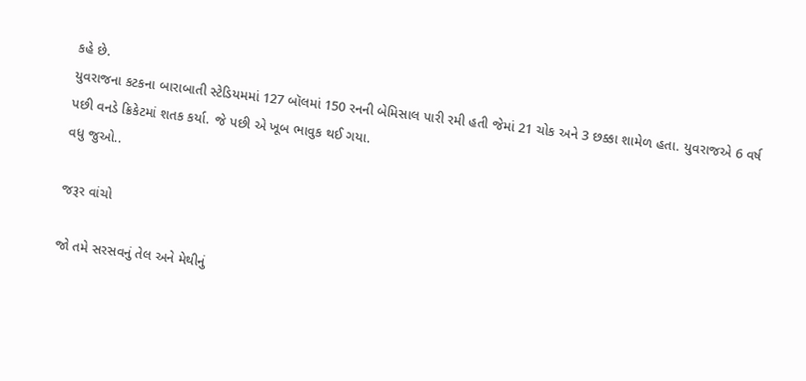કહે છે.
યુવરાજના કટકના બારાબાતી સ્ટેડિયમમાં 127 બૉલમાં 150 રનની બેમિસાલ પારી રમી હતી જેમાં 21 ચોક અને 3 છક્કા શામેળ હતા. યુવરાજએ 6 વર્ષ પછી વનડે ક્રિકેટમાં શતક કર્યા. જે પછી એ ખૂબ ભાવુક થઈ ગયા.
વધુ જુઓ..

જરૂર વાંચો

જો તમે સરસવનું તેલ અને મેથીનું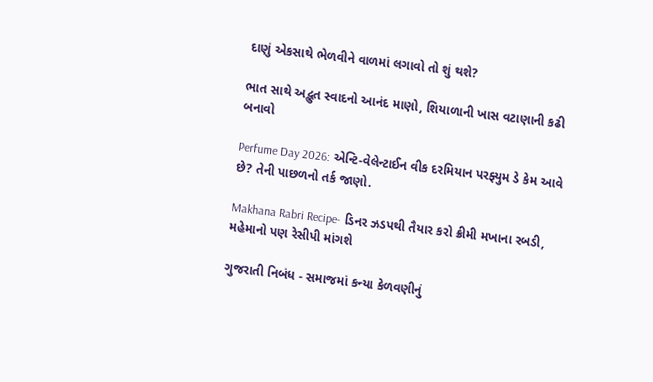દાણું એકસાથે ભેળવીને વાળમાં લગાવો તો શું થશે?

ભાત સાથે અદ્ભુત સ્વાદનો આનંદ માણો, શિયાળાની ખાસ વટાણાની કઢી બનાવો

Perfume Day 2026: એન્ટિ-વેલેન્ટાઈન વીક દરમિયાન પરફ્યુમ ડે કેમ આવે છે? તેની પાછળનો તર્ક જાણો.

Makhana Rabri Recipe- ડિનર ઝડપથી તૈયાર કરો ક્રીમી મખાના રબડી, મહેમાનો પણ રેસીપી માંગશે

ગુજરાતી નિબંધ - સમાજમાં કન્યા કેળવણીનું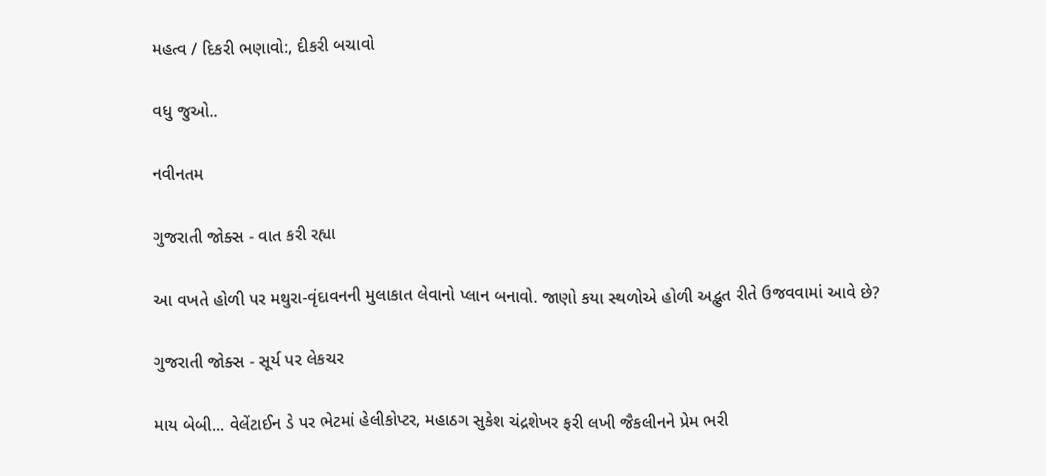મહત્વ / દિકરી ભણાવો:, દીકરી બચાવો

વધુ જુઓ..

નવીનતમ

ગુજરાતી જોક્સ - વાત કરી રહ્યા

આ વખતે હોળી પર મથુરા-વૃંદાવનની મુલાકાત લેવાનો પ્લાન બનાવો. જાણો કયા સ્થળોએ હોળી અદ્ભુત રીતે ઉજવવામાં આવે છે?

ગુજરાતી જોક્સ - સૂર્ય પર લેકચર

માય બેબી... વેલેંટાઈન ડે પર ભેટમાં હેલીકોપ્ટર, મહાઠગ સુકેશ ચંદ્રશેખર ફરી લખી જૈકલીનને પ્રેમ ભરી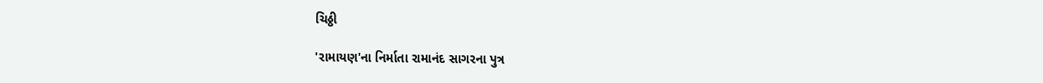ચિઠ્ઠી

'રામાયણ'ના નિર્માતા રામાનંદ સાગરના પુત્ર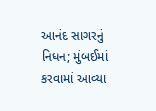આનંદ સાગરનું નિધન; મુંબઈમાં કરવામાં આવ્યા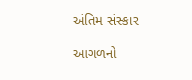અંતિમ સંસ્કાર

આગળનો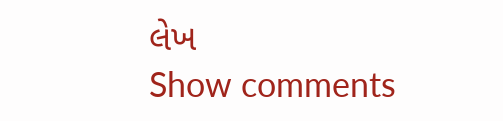લેખ
Show comments